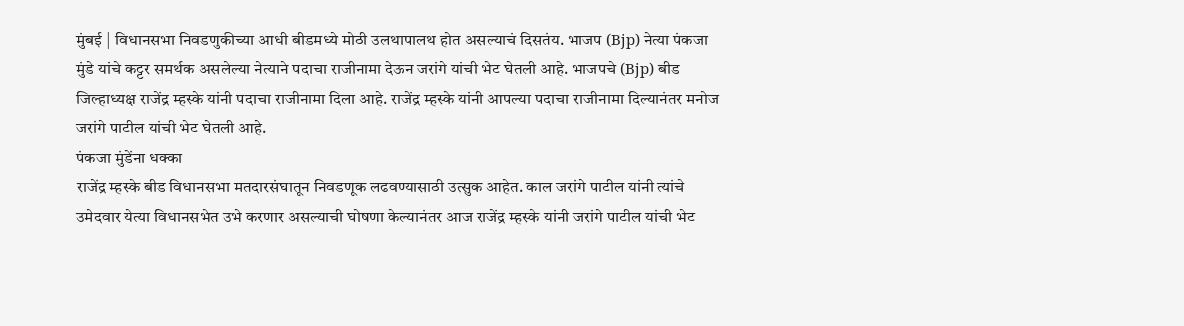मुंबई | विधानसभा निवडणुकीच्या आधी बीडमध्ये मोठी उलथापालथ होत असल्याचं दिसतंय. भाजप (Bjp) नेत्या पंकजा मुंडे यांचे कट्टर समर्थक असलेल्या नेत्याने पदाचा राजीनामा देऊन जरांगे यांची भेट घेतली आहे. भाजपचे (Bjp) बीड जिल्हाध्यक्ष राजेंद्र म्हस्के यांनी पदाचा राजीनामा दिला आहे. राजेंद्र म्हस्के यांनी आपल्या पदाचा राजीनामा दिल्यानंतर मनोज जरांगे पाटील यांची भेट घेतली आहे.
पंकजा मुंडेंना धक्का
राजेंद्र म्हस्के बीड विधानसभा मतदारसंघातून निवडणूक लढवण्यासाठी उत्सुक आहेत. काल जरांगे पाटील यांनी त्यांचे उमेदवार येत्या विधानसभेत उभे करणार असल्याची घोषणा केल्यानंतर आज राजेंद्र म्हस्के यांनी जरांगे पाटील यांची भेट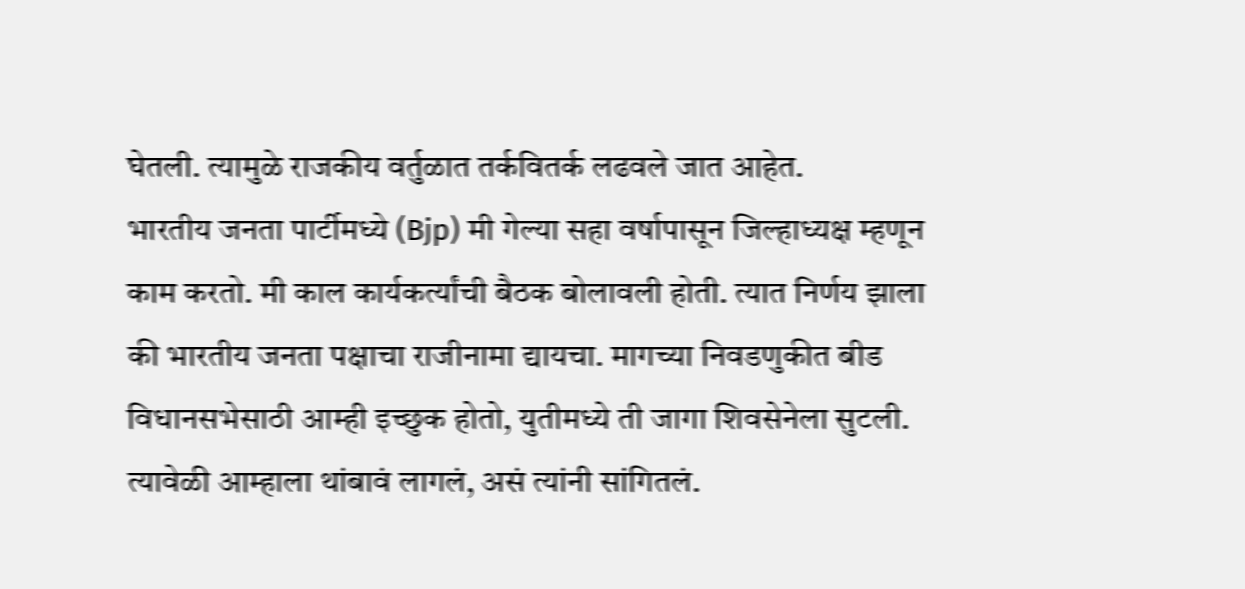घेतली. त्यामुळे राजकीय वर्तुळात तर्कवितर्क लढवले जात आहेत.
भारतीय जनता पार्टीमध्ये (Bjp) मी गेल्या सहा वर्षापासून जिल्हाध्यक्ष म्हणून काम करतो. मी काल कार्यकर्त्यांची बैठक बोलावली होती. त्यात निर्णय झाला की भारतीय जनता पक्षाचा राजीनामा द्यायचा. मागच्या निवडणुकीत बीड विधानसभेसाठी आम्ही इच्छुक होतो, युतीमध्ये ती जागा शिवसेनेला सुटली. त्यावेळी आम्हाला थांबावं लागलं, असं त्यांनी सांगितलं.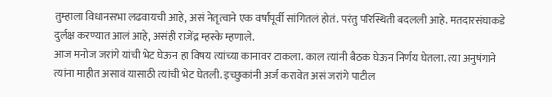तुम्हाला विधानसभा लढवायची आहे, असं नेतृत्वाने एक वर्षांपूर्वी सांगितलं होतं. परंतु परिस्थिती बदलली आहे. मतदारसंघाकडे दुर्लक्ष करण्यात आलं आहे, असंही राजेंद्र म्हस्के म्हणाले.
आज मनोज जरांगे यांची भेट घेऊन हा विषय त्यांच्या कानावर टाकला. काल त्यांनी बैठक घेऊन निर्णय घेतला. त्या अनुषंगाने त्यांना माहीत असावं यासाठी त्यांची भेट घेतली. इच्छुकांनी अर्ज करावेत असं जरांगे पाटील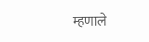म्हणाले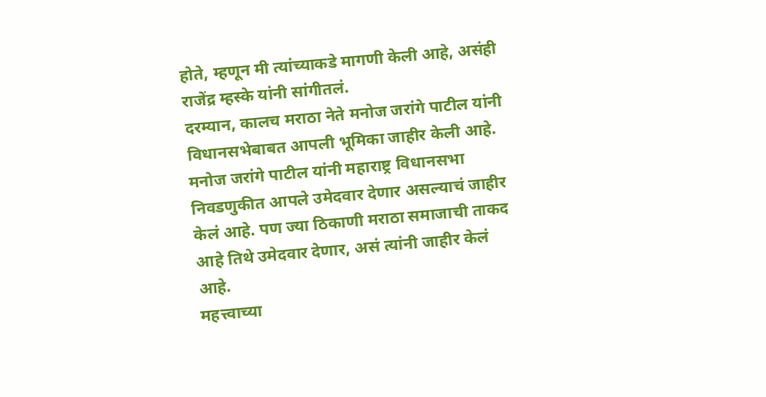होते, म्हणून मी त्यांच्याकडे मागणी केली आहे, असंही राजेंद्र म्हस्के यांनी सांगीतलं.
दरम्यान, कालच मराठा नेते मनोज जरांगे पाटील यांनी विधानसभेबाबत आपली भूमिका जाहीर केली आहे. मनोज जरांगे पाटील यांनी महाराष्ट्र विधानसभा निवडणुकीत आपले उमेदवार देणार असल्याचं जाहीर केलं आहे. पण ज्या ठिकाणी मराठा समाजाची ताकद आहे तिथे उमेदवार देणार, असं त्यांनी जाहीर केलं आहे.
महत्त्वाच्या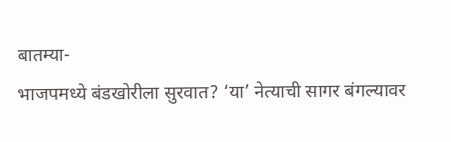बातम्या-
भाजपमध्ये बंडखोरीला सुरवात? ‘या’ नेत्याची सागर बंगल्यावर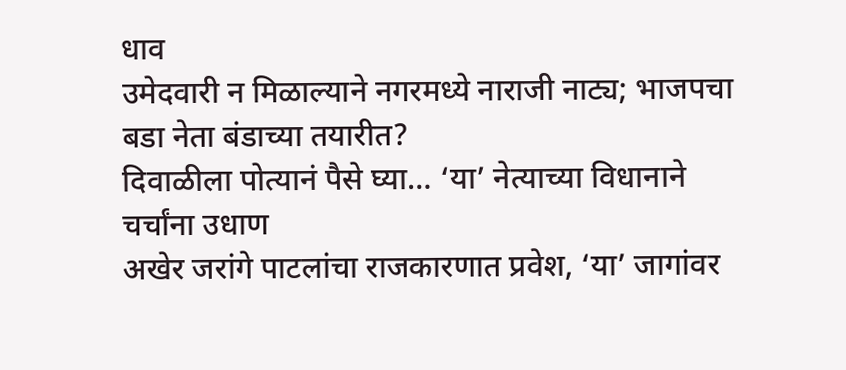धाव
उमेदवारी न मिळाल्याने नगरमध्ये नाराजी नाट्य; भाजपचा बडा नेता बंडाच्या तयारीत?
दिवाळीला पोत्यानं पैसे घ्या… ‘या’ नेत्याच्या विधानाने चर्चांना उधाण
अखेर जरांगे पाटलांचा राजकारणात प्रवेश, ‘या’ जागांवर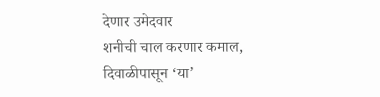देणार उमेदवार
शनीची चाल करणार कमाल, दिवाळीपासून ‘या’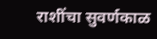राशींचा सुवर्णकाळ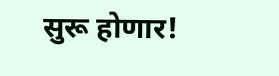सुरू होणार!